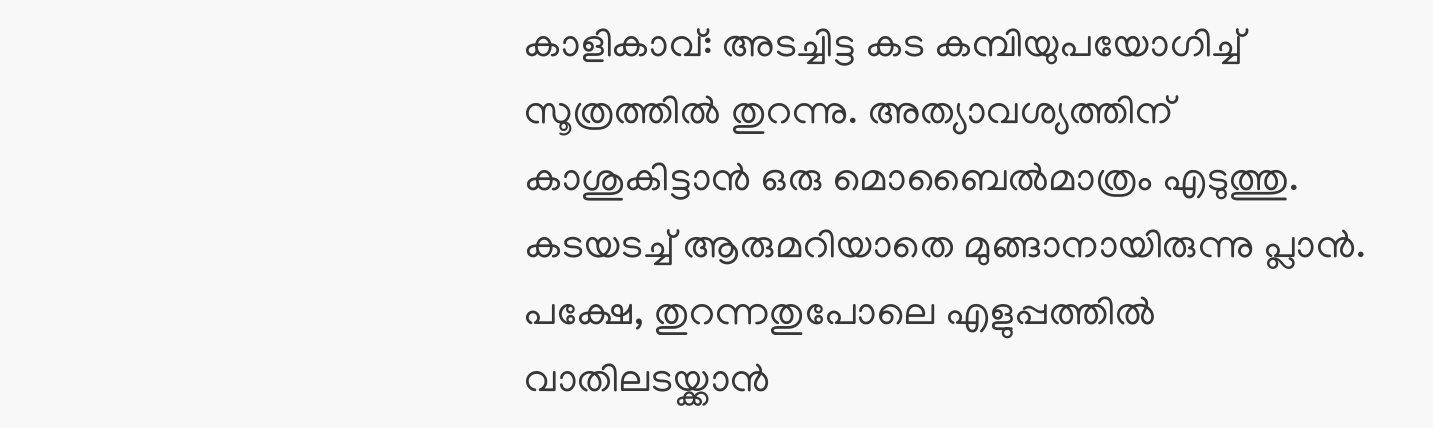കാളികാവ്: അടച്ചിട്ട കട കമ്പിയുപയോഗിച്ച് സൂത്രത്തിൽ തുറന്നു. അത്യാവശ്യത്തിന് കാശുകിട്ടാൻ ഒരു മൊബൈൽമാത്രം എടുത്തു. കടയടച്ച് ആരുമറിയാതെ മുങ്ങാനായിരുന്നു പ്ലാൻ. പക്ഷേ, തുറന്നതുപോലെ എളുപ്പത്തിൽ വാതിലടയ്ക്കാൻ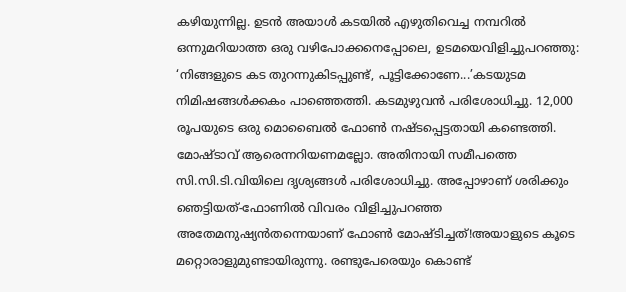കഴിയുന്നില്ല. ഉടൻ അയാൾ കടയിൽ എഴുതിവെച്ച നമ്പറിൽ ഒന്നുമറിയാത്ത ഒരു വഴിപോക്കനെപ്പോലെ, ഉടമയെവിളിച്ചുപറഞ്ഞു: ‘നിങ്ങളുടെ കട തുറന്നുകിടപ്പുണ്ട്, പൂട്ടിക്കോണേ...’കടയുടമ നിമിഷങ്ങൾക്കകം പാഞ്ഞെത്തി. കടമുഴുവൻ പരിശോധിച്ചു. 12,000 രൂപയുടെ ഒരു മൊബൈൽ ഫോൺ നഷ്ടപ്പെട്ടതായി കണ്ടെത്തി. മോഷ്ടാവ് ആരെന്നറിയണമല്ലോ. അതിനായി സമീപത്തെ സി.സി.ടി.വിയിലെ ദൃശ്യങ്ങൾ പരിശോധിച്ചു. അപ്പോഴാണ് ശരിക്കും ഞെട്ടിയത്-ഫോണിൽ വിവരം വിളിച്ചുപറഞ്ഞ അതേമനുഷ്യൻതന്നെയാണ് ഫോൺ മോഷ്ടിച്ചത്!അയാളുടെ കൂടെ മറ്റൊരാളുമുണ്ടായിരുന്നു. രണ്ടുപേരെയും കൊണ്ട്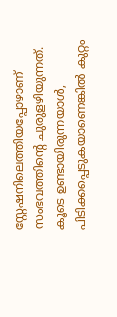സ്റ്റേഷനിലെത്തിയപ്പോഴാണ് സംഭവത്തിന്റെ ചുരുളഴിയുന്നത്. കൂടെ ഉണ്ടായിരുന്നയാൾ, പിടിക്കപ്പെടുകയാണെങ്കിൽ കുറ്റം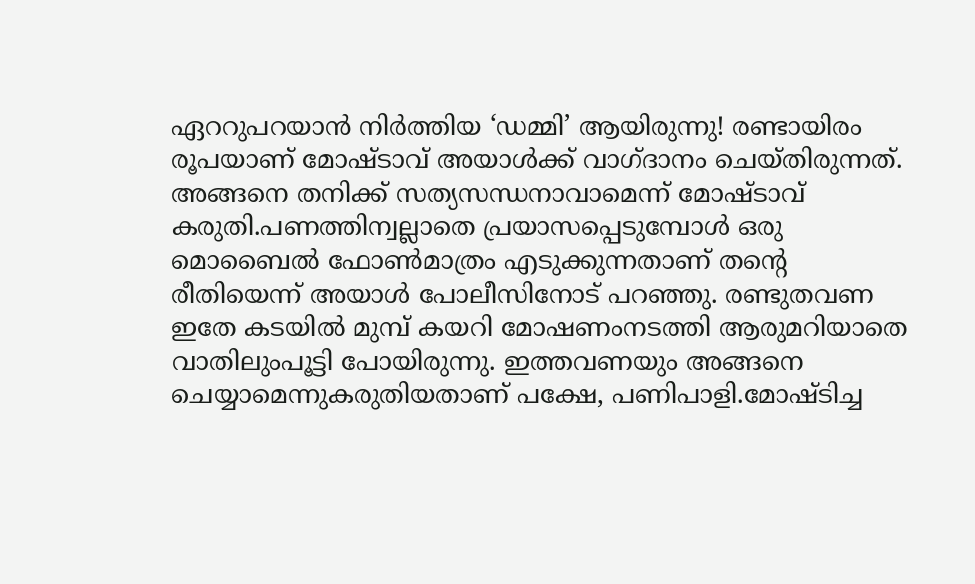ഏററുപറയാൻ നിർത്തിയ ‘ഡമ്മി’ ആയിരുന്നു! രണ്ടായിരം രൂപയാണ് മോഷ്ടാവ് അയാൾക്ക് വാഗ്ദാനം ചെയ്തിരുന്നത്. അങ്ങനെ തനിക്ക് സത്യസന്ധനാവാമെന്ന് മോഷ്ടാവ് കരുതി.പണത്തിന്വല്ലാതെ പ്രയാസപ്പെടുമ്പോൾ ഒരു മൊബൈൽ ഫോൺമാത്രം എടുക്കുന്നതാണ് തന്റെ രീതിയെന്ന് അയാൾ പോലീസിനോട് പറഞ്ഞു. രണ്ടുതവണ ഇതേ കടയിൽ മുമ്പ് കയറി മോഷണംനടത്തി ആരുമറിയാതെ വാതിലുംപൂട്ടി പോയിരുന്നു. ഇത്തവണയും അങ്ങനെ ചെയ്യാമെന്നുകരുതിയതാണ് പക്ഷേ, പണിപാളി.മോഷ്ടിച്ച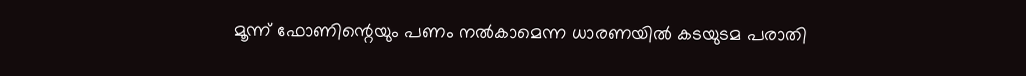മൂന്ന് ഫോണിന്റെയും പണം നൽകാമെന്ന ധാരണയിൽ കടയുടമ പരാതി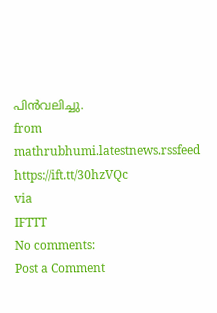പിൻവലിച്ചു.
from mathrubhumi.latestnews.rssfeed https://ift.tt/30hzVQc
via
IFTTT
No comments:
Post a Comment